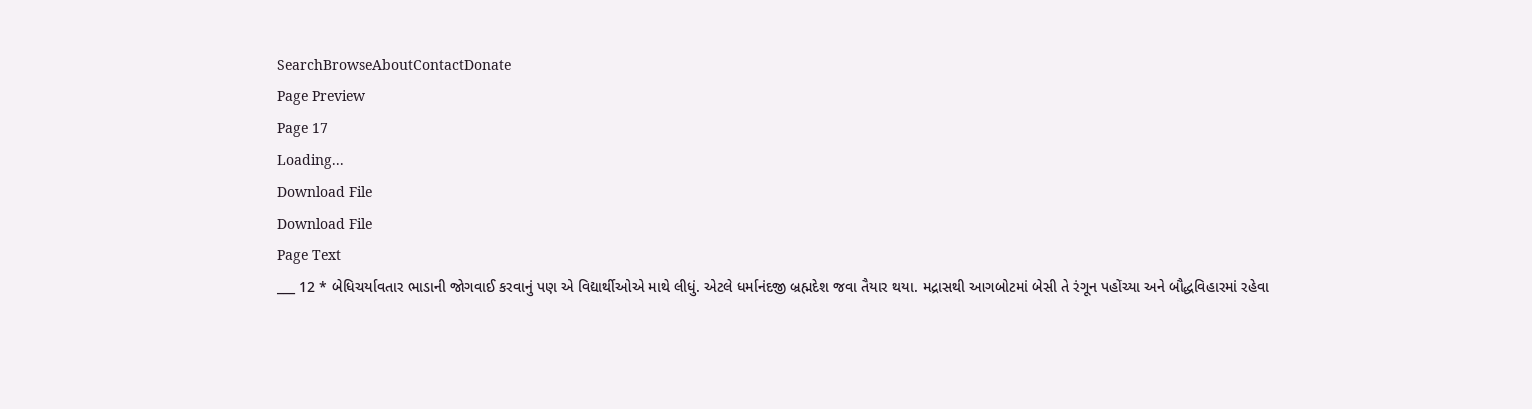SearchBrowseAboutContactDonate
Page Preview
Page 17
Loading...
Download File
Download File
Page Text
___ 12 * બેધિચર્યાવતાર ભાડાની જોગવાઈ કરવાનું પણ એ વિદ્યાર્થીઓએ માથે લીધું. એટલે ધર્માનંદજી બ્રહ્મદેશ જવા તૈયાર થયા. મદ્રાસથી આગબોટમાં બેસી તે રંગૂન પહોંચ્યા અને બૌદ્ધવિહારમાં રહેવા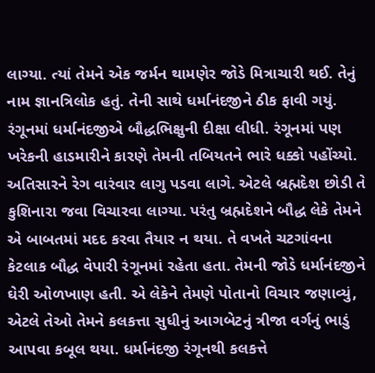લાગ્યા. ત્યાં તેમને એક જર્મન થામણેર જોડે મિત્રાચારી થઈ. તેનું નામ જ્ઞાનત્રિલોક હતું. તેની સાથે ધર્માનંદજીને ઠીક ફાવી ગયું. રંગૂનમાં ધર્માનંદજીએ બૌદ્ધભિક્ષુની દીક્ષા લીધી. રંગૂનમાં પણ ખરેકની હાડમારીને કારણે તેમની તબિયતને ભારે ધક્કો પહોંચ્યો. અતિસારને રેગ વારંવાર લાગુ પડવા લાગે. એટલે બ્રહ્મદેશ છોડી તે કુશિનારા જવા વિચારવા લાગ્યા. પરંતુ બ્રહ્મદેશને બૌદ્ધ લેકે તેમને એ બાબતમાં મદદ કરવા તૈયાર ન થયા. તે વખતે ચટગાંવના કેટલાક બૌદ્ધ વેપારી રંગૂનમાં રહેતા હતા. તેમની જોડે ધર્માનંદજીને ઘેરી ઓળખાણ હતી. એ લેકેને તેમણે પોતાનો વિચાર જણાવ્યું, એટલે તેઓ તેમને કલકત્તા સુધીનું આગબેટનું ત્રીજા વર્ગનું ભાડું આપવા કબૂલ થયા. ધર્માનંદજી રંગૂનથી કલકત્તે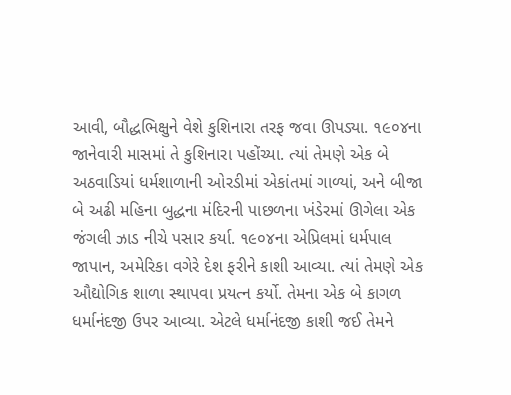આવી, બૌદ્ધભિક્ષુને વેશે કુશિનારા તરફ જવા ઊપડ્યા. ૧૯૦૪ના જાનેવારી માસમાં તે કુશિનારા પહોંચ્યા. ત્યાં તેમણે એક બે અઠવાડિયાં ધર્મશાળાની ઓરડીમાં એકાંતમાં ગાળ્યાં, અને બીજા બે અઢી મહિના બુદ્ધના મંદિરની પાછળના ખંડેરમાં ઊગેલા એક જંગલી ઝાડ નીચે પસાર કર્યા. ૧૯૦૪ના એપ્રિલમાં ધર્મપાલ જાપાન, અમેરિકા વગેરે દેશ ફરીને કાશી આવ્યા. ત્યાં તેમણે એક ઔદ્યોગિક શાળા સ્થાપવા પ્રયત્ન કર્યો. તેમના એક બે કાગળ ધર્માનંદજી ઉપર આવ્યા. એટલે ધર્માનંદજી કાશી જઈ તેમને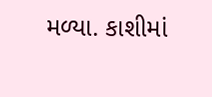મળ્યા. કાશીમાં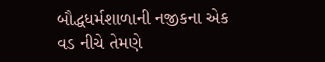બૌદ્ધધર્મશાળાની નજીકના એક વડ નીચે તેમણે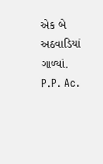એક બે અઠવાડિયાં ગાળ્યાં. P.P. Ac.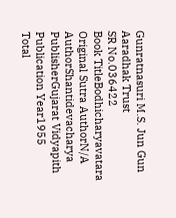Gunratnasuri M.S. Jun Gun Aaradhak Trust
SR No.036422
Book TitleBodhicharyavatara
Original Sutra AuthorN/A
AuthorShantidevacharya
PublisherGujarat Vidyapith
Publication Year1955
Total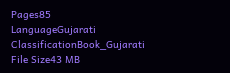Pages85
LanguageGujarati
ClassificationBook_Gujarati
File Size43 MB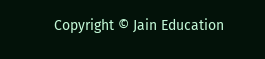Copyright © Jain Education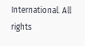International. All rights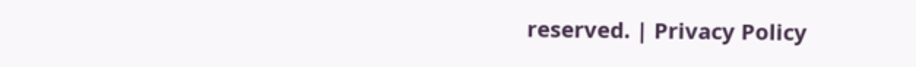reserved. | Privacy Policy